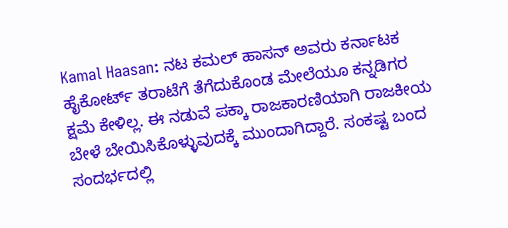Kamal Haasan: ನಟ ಕಮಲ್ ಹಾಸನ್ ಅವರು ಕರ್ನಾಟಕ ಹೈಕೋರ್ಟ್ ತರಾಟೆಗೆ ತೆಗೆದುಕೊಂಡ ಮೇಲೆಯೂ ಕನ್ನಡಿಗರ ಕ್ಷಮೆ ಕೇಳಿಲ್ಲ. ಈ ನಡುವೆ ಪಕ್ಕಾ ರಾಜಕಾರಣಿಯಾಗಿ ರಾಜಕೀಯ ಬೇಳೆ ಬೇಯಿಸಿಕೊಳ್ಳುವುದಕ್ಕೆ ಮುಂದಾಗಿದ್ದಾರೆ. ಸಂಕಷ್ಟ ಬಂದ ಸಂದರ್ಭದಲ್ಲಿ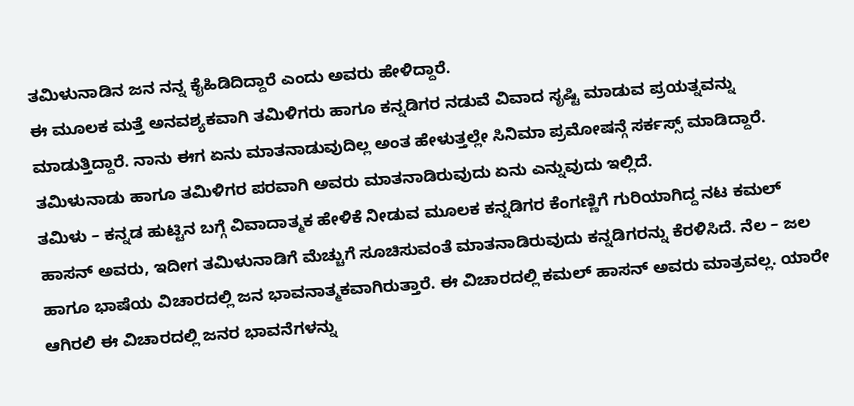ತಮಿಳುನಾಡಿನ ಜನ ನನ್ನ ಕೈಹಿಡಿದಿದ್ದಾರೆ ಎಂದು ಅವರು ಹೇಳಿದ್ದಾರೆ.
ಈ ಮೂಲಕ ಮತ್ತೆ ಅನವಶ್ಯಕವಾಗಿ ತಮಿಳಿಗರು ಹಾಗೂ ಕನ್ನಡಿಗರ ನಡುವೆ ವಿವಾದ ಸೃಷ್ಟಿ ಮಾಡುವ ಪ್ರಯತ್ನವನ್ನು ಮಾಡುತ್ತಿದ್ದಾರೆ. ನಾನು ಈಗ ಏನು ಮಾತನಾಡುವುದಿಲ್ಲ ಅಂತ ಹೇಳುತ್ತಲ್ಲೇ ಸಿನಿಮಾ ಪ್ರಮೋಷನ್ಗೆ ಸರ್ಕಸ್ಸ್ ಮಾಡಿದ್ದಾರೆ. ತಮಿಳುನಾಡು ಹಾಗೂ ತಮಿಳಿಗರ ಪರವಾಗಿ ಅವರು ಮಾತನಾಡಿರುವುದು ಏನು ಎನ್ನುವುದು ಇಲ್ಲಿದೆ.
ತಮಿಳು – ಕನ್ನಡ ಹುಟ್ಟಿನ ಬಗ್ಗೆ ವಿವಾದಾತ್ಮಕ ಹೇಳಿಕೆ ನೀಡುವ ಮೂಲಕ ಕನ್ನಡಿಗರ ಕೆಂಗಣ್ಣಿಗೆ ಗುರಿಯಾಗಿದ್ದ ನಟ ಕಮಲ್ ಹಾಸನ್ ಅವರು, ಇದೀಗ ತಮಿಳುನಾಡಿಗೆ ಮೆಚ್ಚುಗೆ ಸೂಚಿಸುವಂತೆ ಮಾತನಾಡಿರುವುದು ಕನ್ನಡಿಗರನ್ನು ಕೆರಳಿಸಿದೆ. ನೆಲ – ಜಲ ಹಾಗೂ ಭಾಷೆಯ ವಿಚಾರದಲ್ಲಿ ಜನ ಭಾವನಾತ್ಮಕವಾಗಿರುತ್ತಾರೆ. ಈ ವಿಚಾರದಲ್ಲಿ ಕಮಲ್ ಹಾಸನ್ ಅವರು ಮಾತ್ರವಲ್ಲ. ಯಾರೇ ಆಗಿರಲಿ ಈ ವಿಚಾರದಲ್ಲಿ ಜನರ ಭಾವನೆಗಳನ್ನು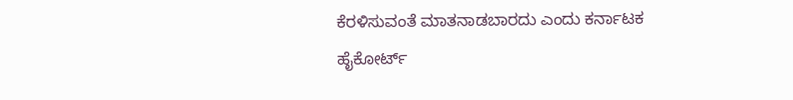ಕೆರಳಿಸುವಂತೆ ಮಾತನಾಡಬಾರದು ಎಂದು ಕರ್ನಾಟಕ ಹೈಕೋರ್ಟ್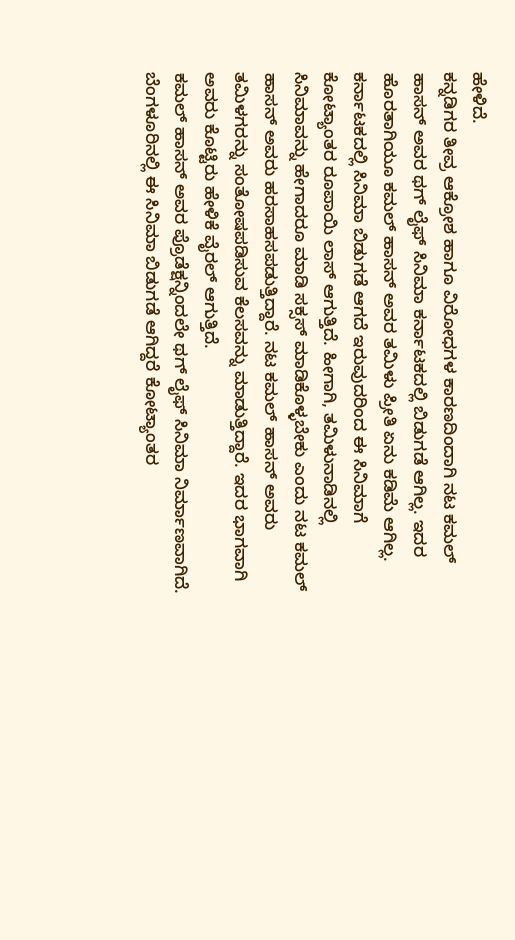ಹೇಳಿದೆ.
ಕನ್ನಡಿಗರ ತೀವ್ರ ಆಕ್ರೋಶ ಹಾಗೂ ವಿರೋಧಗಳ ಕಾರಣದಿಂದಾಗಿ ನಟ ಕಮಲ್ ಹಾಸನ್ ಅವರ ಥಗ್ ಲೈಫ್ ಸಿನಿಮಾ ಕರ್ನಾಟಕದಲ್ಲಿ ಬಿಡುಗಡೆ ಆಗಿಲ್ಲ. ಇದರ ಹೊರತಾಗಿಯೂ ಕಮಲ್ ಹಾಸನ್ ಅವರ ತಮಿಳು ಪ್ರೀತಿ ಏನು ಕಡಿಮೆ ಆಗಿಲ್ಲ. ಕರ್ನಾಟಕದಲ್ಲಿ ಸಿನಿಮಾ ಬಿಡುಗಡೆ ಆಗದೆ ಇರುವುದರಿಂದ ಈ ಸಿನಿಮಾಗೆ ಕೋಟ್ಯಾಂತರ ರೂಪಾಯಿ ಲಾಸ್ ಆಗುತ್ತಿದೆ. ಹೀಗಾಗಿ, ತಮಿಳುನಾಡಿನಲ್ಲಿ ಸಿನಿಮಾವನ್ನು ಹೇಗಾದರೂ ಮಾಡಿ ಸಕ್ಸಸ್ ಮಾಡಿಕೊಳ್ಳಬೇಕು ಎಂದು ನಟ ಕಮಲ್ ಹಾಸನ್ ಅವರು ಹರಸಾಹಸಪಡುತ್ತಿದ್ದಾರೆ. ನಟ ಕಮಲ್ ಹಾಸನ್ ಅವರು ತಮಿಳಗರನ್ನು ಸಂತೋಷಪಡಿಸುವ ಕೆಲಸವನ್ನು ಮಾಡುತ್ತಿದ್ದಾರೆ. ಇದರ ಭಾಗವಾಗಿ ಅವರು ಕೊಟ್ಟಿರು ಹೇಳಿಕೆ ವೈರಲ್ ಆಗುತ್ತಿದೆ.
ಕಮಲ್ ಹಾಸನ್ ಅವರ ಪ್ರೊಡೆಕ್ಷನ್ನಿಂದಲೇ ಥಗ್ ಲೈಫ್ ಸಿನಿಮಾ ನಿರ್ಮಾಣವಾಗಿದೆ. ಬೆಂಗಳೂರಿನಲ್ಲಿ ಈ ಸಿನಿಮಾ ಬಿಡುಗಡೆ ಆಗಿದ್ದರೆ ಕೋಟ್ಯಾಂತರ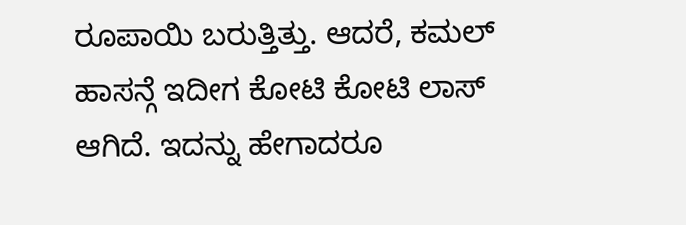ರೂಪಾಯಿ ಬರುತ್ತಿತ್ತು. ಆದರೆ, ಕಮಲ್ ಹಾಸನ್ಗೆ ಇದೀಗ ಕೋಟಿ ಕೋಟಿ ಲಾಸ್ ಆಗಿದೆ. ಇದನ್ನು ಹೇಗಾದರೂ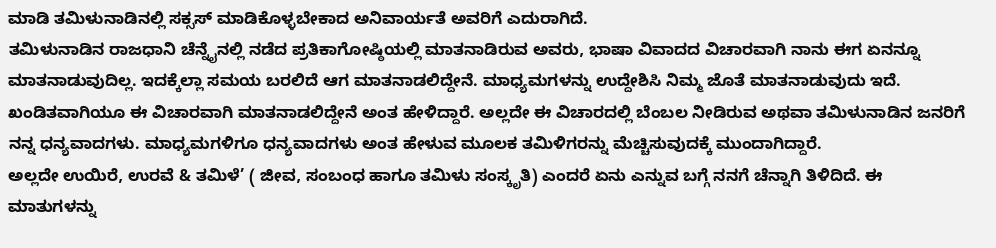ಮಾಡಿ ತಮಿಳುನಾಡಿನಲ್ಲಿ ಸಕ್ಸಸ್ ಮಾಡಿಕೊಳ್ಳಬೇಕಾದ ಅನಿವಾರ್ಯತೆ ಅವರಿಗೆ ಎದುರಾಗಿದೆ.
ತಮಿಳುನಾಡಿನ ರಾಜಧಾನಿ ಚೆನ್ನೈನಲ್ಲಿ ನಡೆದ ಪ್ರತಿಕಾಗೋಷ್ಠಿಯಲ್ಲಿ ಮಾತನಾಡಿರುವ ಅವರು, ಭಾಷಾ ವಿವಾದದ ವಿಚಾರವಾಗಿ ನಾನು ಈಗ ಏನನ್ನೂ ಮಾತನಾಡುವುದಿಲ್ಲ. ಇದಕ್ಕೆಲ್ಲಾ ಸಮಯ ಬರಲಿದೆ ಆಗ ಮಾತನಾಡಲಿದ್ದೇನೆ. ಮಾಧ್ಯಮಗಳನ್ನು ಉದ್ದೇಶಿಸಿ ನಿಮ್ಮ ಜೊತೆ ಮಾತನಾಡುವುದು ಇದೆ. ಖಂಡಿತವಾಗಿಯೂ ಈ ವಿಚಾರವಾಗಿ ಮಾತನಾಡಲಿದ್ದೇನೆ ಅಂತ ಹೇಳಿದ್ದಾರೆ. ಅಲ್ಲದೇ ಈ ವಿಚಾರದಲ್ಲಿ ಬೆಂಬಲ ನೀಡಿರುವ ಅಥವಾ ತಮಿಳುನಾಡಿನ ಜನರಿಗೆ ನನ್ನ ಧನ್ಯವಾದಗಳು. ಮಾಧ್ಯಮಗಳಿಗೂ ಧನ್ಯವಾದಗಳು ಅಂತ ಹೇಳುವ ಮೂಲಕ ತಮಿಳಿಗರನ್ನು ಮೆಚ್ಚಿಸುವುದಕ್ಕೆ ಮುಂದಾಗಿದ್ದಾರೆ.
ಅಲ್ಲದೇ ಉಯಿರೆ, ಉರವೆ & ತಮಿಳೆ’ ( ಜೀವ, ಸಂಬಂಧ ಹಾಗೂ ತಮಿಳು ಸಂಸ್ಕೃತಿ) ಎಂದರೆ ಏನು ಎನ್ನುವ ಬಗ್ಗೆ ನನಗೆ ಚೆನ್ನಾಗಿ ತಿಳಿದಿದೆ. ಈ ಮಾತುಗಳನ್ನು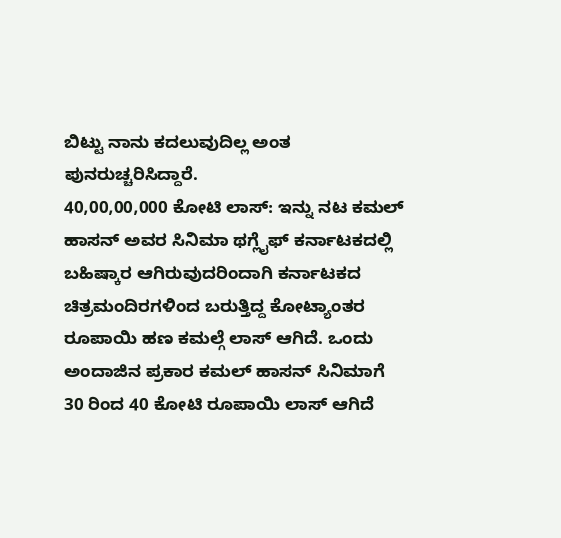ಬಿಟ್ಟು ನಾನು ಕದಲುವುದಿಲ್ಲ ಅಂತ ಪುನರುಚ್ಚರಿಸಿದ್ದಾರೆ.
40,00,00,000 ಕೋಟಿ ಲಾಸ್: ಇನ್ನು ನಟ ಕಮಲ್ ಹಾಸನ್ ಅವರ ಸಿನಿಮಾ ಥಗ್ಲೈಫ್ ಕರ್ನಾಟಕದಲ್ಲಿ ಬಹಿಷ್ಕಾರ ಆಗಿರುವುದರಿಂದಾಗಿ ಕರ್ನಾಟಕದ ಚಿತ್ರಮಂದಿರಗಳಿಂದ ಬರುತ್ತಿದ್ದ ಕೋಟ್ಯಾಂತರ ರೂಪಾಯಿ ಹಣ ಕಮಲ್ಗೆ ಲಾಸ್ ಆಗಿದೆ. ಒಂದು ಅಂದಾಜಿನ ಪ್ರಕಾರ ಕಮಲ್ ಹಾಸನ್ ಸಿನಿಮಾಗೆ 30 ರಿಂದ 40 ಕೋಟಿ ರೂಪಾಯಿ ಲಾಸ್ ಆಗಿದೆ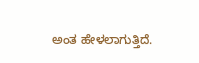ಅಂತ ಹೇಳಲಾಗುತ್ತಿದೆ.